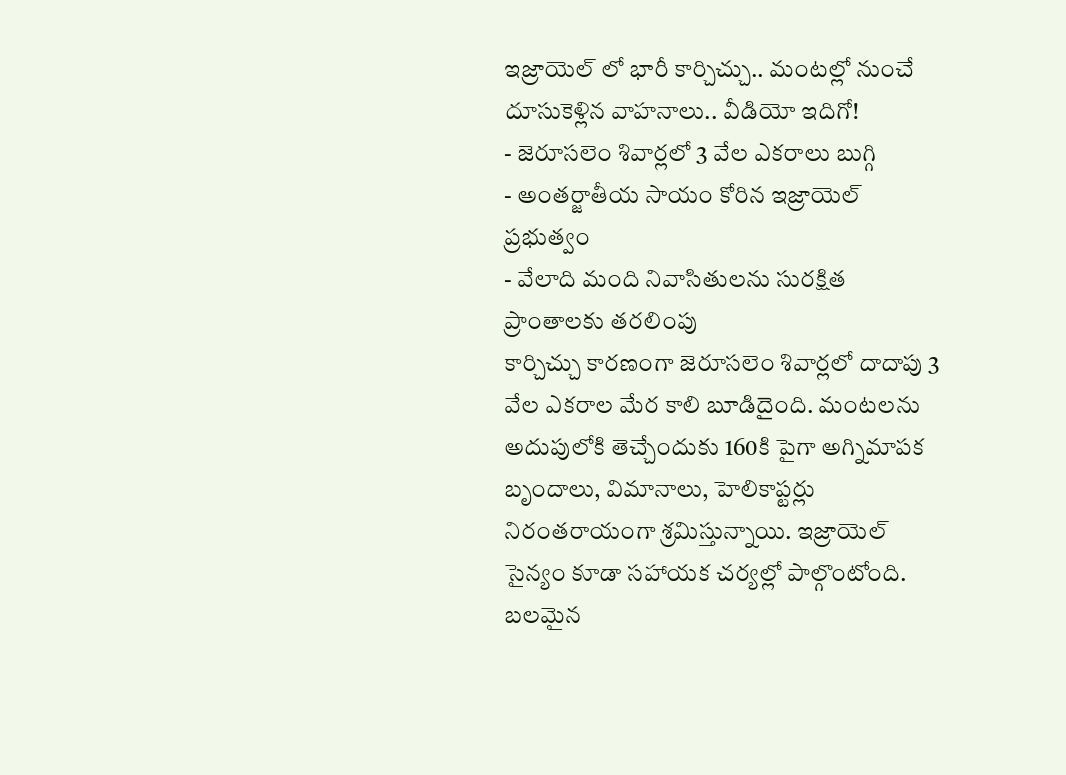ఇజ్రాయెల్ లో భారీ కార్చిచ్చు.. మంటల్లో నుంచే దూసుకెళ్లిన వాహనాలు.. వీడియో ఇదిగో!
- జెరూసలెం శివార్లలో 3 వేల ఎకరాలు బుగ్గి
- అంతర్జాతీయ సాయం కోరిన ఇజ్రాయెల్ ప్రభుత్వం
- వేలాది మంది నివాసితులను సురక్షిత ప్రాంతాలకు తరలింపు
కార్చిచ్చు కారణంగా జెరూసలెం శివార్లలో దాదాపు 3 వేల ఎకరాల మేర కాలి బూడిదైంది. మంటలను అదుపులోకి తెచ్చేందుకు 160కి పైగా అగ్నిమాపక బృందాలు, విమానాలు, హెలికాప్టర్లు నిరంతరాయంగా శ్రమిస్తున్నాయి. ఇజ్రాయెల్ సైన్యం కూడా సహాయక చర్యల్లో పాల్గొంటోంది. బలమైన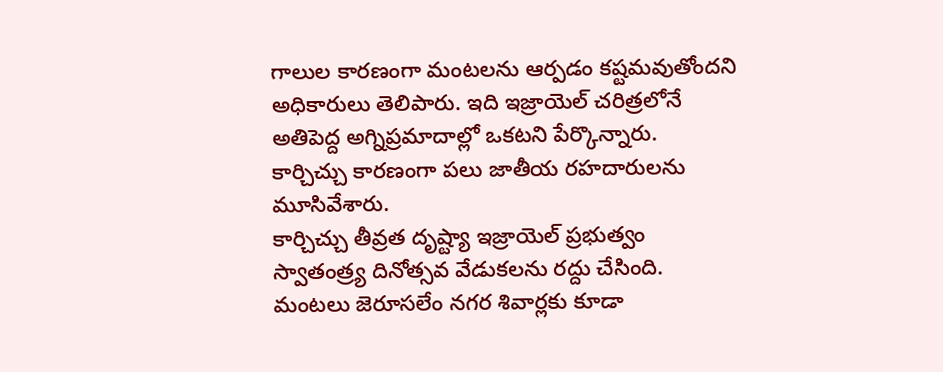గాలుల కారణంగా మంటలను ఆర్పడం కష్టమవుతోందని అధికారులు తెలిపారు. ఇది ఇజ్రాయెల్ చరిత్రలోనే అతిపెద్ద అగ్నిప్రమాదాల్లో ఒకటని పేర్కొన్నారు. కార్చిచ్చు కారణంగా పలు జాతీయ రహదారులను మూసివేశారు.
కార్చిచ్చు తీవ్రత దృష్ట్యా ఇజ్రాయెల్ ప్రభుత్వం స్వాతంత్ర్య దినోత్సవ వేడుకలను రద్దు చేసింది. మంటలు జెరూసలేం నగర శివార్లకు కూడా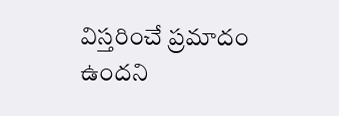విస్తరించే ప్రమాదం ఉందని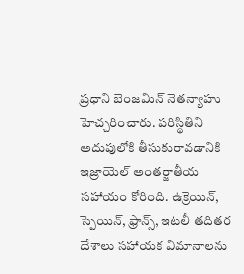ప్రధాని బెంజమిన్ నెతన్యాహు హెచ్చరించారు. పరిస్థితిని అదుపులోకి తీసుకురావడానికి ఇజ్రాయెల్ అంతర్జాతీయ సహాయం కోరింది. ఉక్రెయిన్, స్పెయిన్, ఫ్రాన్స్, ఇటలీ తదితర దేశాలు సహాయక విమానాలను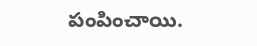పంపించాయి.